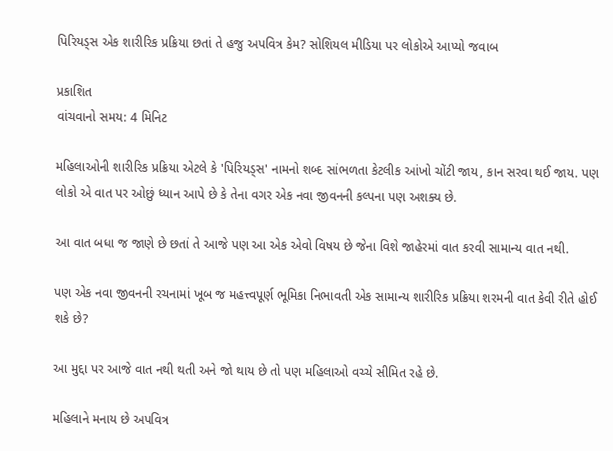પિરિયડ્સ એક શારીરિક પ્રક્રિયા છતાં તે હજુ અપવિત્ર કેમ? સોશિયલ મીડિયા પર લોકોએ આપ્યો જવાબ

પ્રકાશિત
વાંચવાનો સમય: 4 મિનિટ

મહિલાઓની શારીરિક પ્રક્રિયા એટલે કે 'પિરિયડ્સ' નામનો શબ્દ સાંભળતા કેટલીક આંખો ચોંટી જાય, કાન સરવા થઈ જાય. પણ લોકો એ વાત પર ઓછું ધ્યાન આપે છે કે તેના વગર એક નવા જીવનની કલ્પના પણ અશક્ય છે.

આ વાત બધા જ જાણે છે છતાં તે આજે પણ આ એક એવો વિષય છે જેના વિશે જાહેરમાં વાત કરવી સામાન્ય વાત નથી.

પણ એક નવા જીવનની રચનામાં ખૂબ જ મહત્ત્વપૂર્ણ ભૂમિકા નિભાવતી એક સામાન્ય શારીરિક પ્રક્રિયા શરમની વાત કેવી રીતે હોઈ શકે છે?

આ મુદ્દા પર આજે વાત નથી થતી અને જો થાય છે તો પણ મહિલાઓ વચ્ચે સીમિત રહે છે.

મહિલાને મનાય છે અપવિત્ર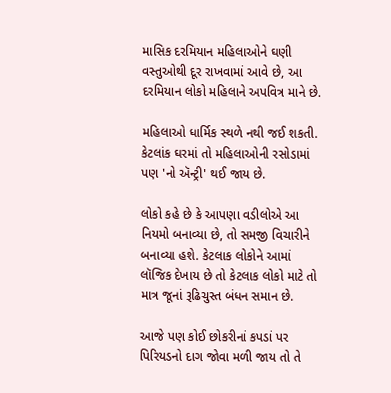માસિક દરમિયાન મહિલાઓને ઘણી વસ્તુઓથી દૂર રાખવામાં આવે છે, આ દરમિયાન લોકો મહિલાને અપવિત્ર માને છે.

મહિલાઓ ધાર્મિક સ્થળે નથી જઈ શકતી. કેટલાંક ઘરમાં તો મહિલાઓની રસોડામાં પણ 'નો ઍન્ટ્રી' થઈ જાય છે.

લોકો કહે છે કે આપણા વડીલોએ આ નિયમો બનાવ્યા છે, તો સમજી વિચારીને બનાવ્યા હશે. કેટલાક લોકોને આમાં લૉજિક દેખાય છે તો કેટલાક લોકો માટે તો માત્ર જૂનાં રૂઢિચુસ્ત બંધન સમાન છે.

આજે પણ કોઈ છોકરીનાં કપડાં પર પિરિયડનો દાગ જોવા મળી જાય તો તે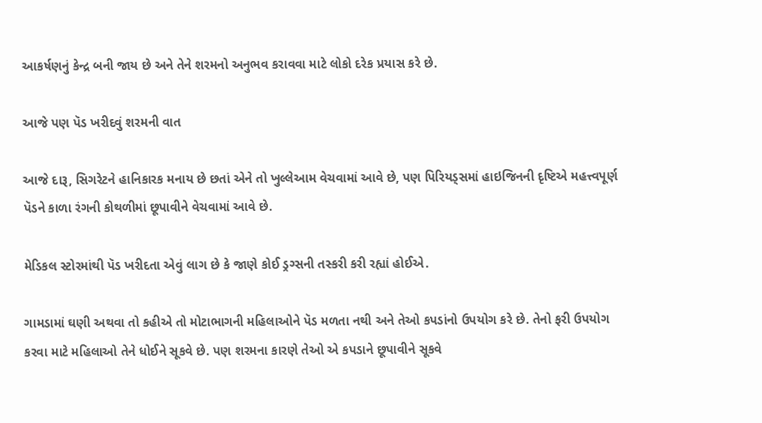આકર્ષણનું કેન્દ્ર બની જાય છે અને તેને શરમનો અનુભવ કરાવવા માટે લોકો દરેક પ્રયાસ કરે છે.

આજે પણ પૅડ ખરીદવું શરમની વાત

આજે દારૂ, સિગરેટને હાનિકારક મનાય છે છતાં એને તો ખુલ્લેઆમ વેચવામાં આવે છે, પણ પિરિયડ્સમાં હાઇજિનની દૃષ્ટિએ મહત્ત્વપૂર્ણ પૅડને કાળા રંગની કોથળીમાં છૂપાવીને વેચવામાં આવે છે.

મેડિકલ સ્ટોરમાંથી પૅડ ખરીદતા એવું લાગ છે કે જાણે કોઈ ડ્રગ્સની તસ્કરી કરી રહ્યાં હોઈએ.

ગામડામાં ઘણી અથવા તો કહીએ તો મોટાભાગની મહિલાઓને પૅડ મળતા નથી અને તેઓ કપડાંનો ઉપયોગ કરે છે. તેનો ફરી ઉપયોગ કરવા માટે મહિલાઓ તેને ધોઈને સૂકવે છે. પણ શરમના કારણે તેઓ એ કપડાને છૂપાવીને સૂકવે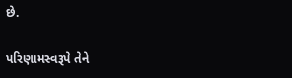છે.

પરિણામસ્વરૂપે તેને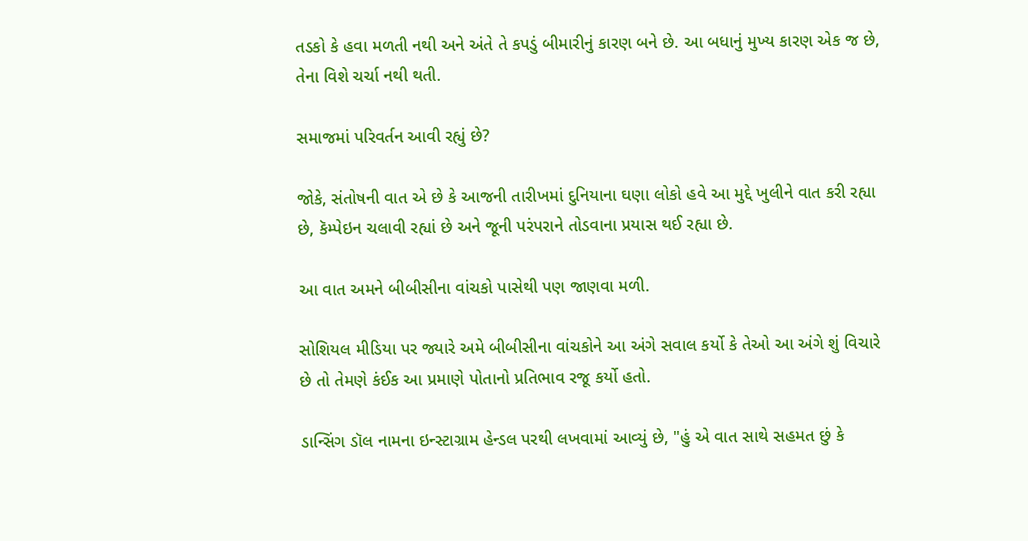તડકો કે હવા મળતી નથી અને અંતે તે કપડું બીમારીનું કારણ બને છે. આ બધાનું મુખ્ય કારણ એક જ છે, તેના વિશે ચર્ચા નથી થતી.

સમાજમાં પરિવર્તન આવી રહ્યું છે?

જોકે, સંતોષની વાત એ છે કે આજની તારીખમાં દુનિયાના ઘણા લોકો હવે આ મુદ્દે ખુલીને વાત કરી રહ્યા છે, કૅમ્પેઇન ચલાવી રહ્યાં છે અને જૂની પરંપરાને તોડવાના પ્રયાસ થઈ રહ્યા છે.

આ વાત અમને બીબીસીના વાંચકો પાસેથી પણ જાણવા મળી.

સોશિયલ મીડિયા પર જ્યારે અમે બીબીસીના વાંચકોને આ અંગે સવાલ કર્યો કે તેઓ આ અંગે શું વિચારે છે તો તેમણે કંઈક આ પ્રમાણે પોતાનો પ્રતિભાવ રજૂ કર્યો હતો.

ડાન્સિંગ ડૉલ નામના ઇન્સ્ટાગ્રામ હેન્ડલ પરથી લખવામાં આવ્યું છે, "હું એ વાત સાથે સહમત છું કે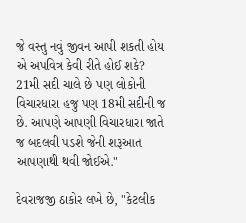જે વસ્તુ નવું જીવન આપી શકતી હોય એ અપવિત્ર કેવી રીતે હોઈ શકે? 21મી સદી ચાલે છે પણ લોકોની વિચારધારા હજુ પણ 18મી સદીની જ છે. આપણે આપણી વિચારધારા જાતે જ બદલવી પડશે જેની શરૂઆત આપણાથી થવી જોઈએ."

દેવરાજજી ઠાકોર લખે છે, "કેટલીક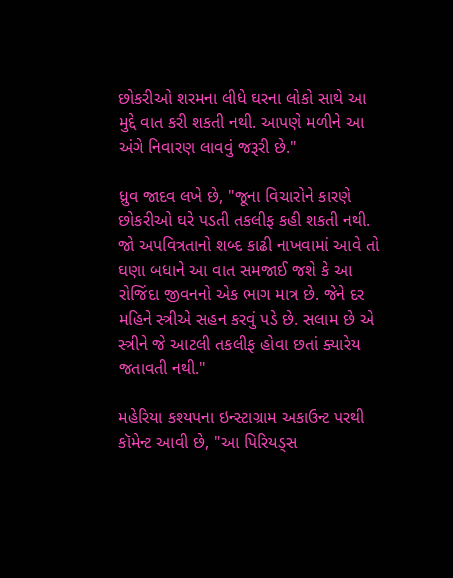છોકરીઓ શરમના લીધે ઘરના લોકો સાથે આ મુદ્દે વાત કરી શકતી નથી. આપણે મળીને આ અંગે નિવારણ લાવવું જરૂરી છે."

ધ્રુવ જાદવ લખે છે, "જૂના વિચારોને કારણે છોકરીઓ ઘરે પડતી તકલીફ કહી શકતી નથી. જો અપવિત્રતાનો શબ્દ કાઢી નાખવામાં આવે તો ઘણા બધાને આ વાત સમજાઈ જશે કે આ રોજિંદા જીવનનો એક ભાગ માત્ર છે. જેને દર મહિને સ્ત્રીએ સહન કરવું પડે છે. સલામ છે એ સ્ત્રીને જે આટલી તકલીફ હોવા છતાં ક્યારેય જતાવતી નથી."

મહેરિયા કશ્યપના ઇન્સ્ટાગ્રામ અકાઉન્ટ પરથી કૉમેન્ટ આવી છે, "આ પિરિયડ્સ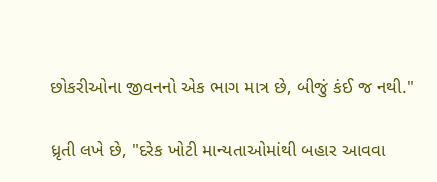છોકરીઓના જીવનનો એક ભાગ માત્ર છે, બીજું કંઈ જ નથી."

ધ્રૃતી લખે છે, "દરેક ખોટી માન્યતાઓમાંથી બહાર આવવા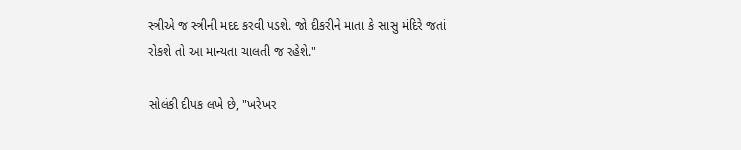સ્ત્રીએ જ સ્ત્રીની મદદ કરવી પડશે. જો દીકરીને માતા કે સાસુ મંદિરે જતાં રોકશે તો આ માન્યતા ચાલતી જ રહેશે."

સોલંકી દીપક લખે છે, "ખરેખર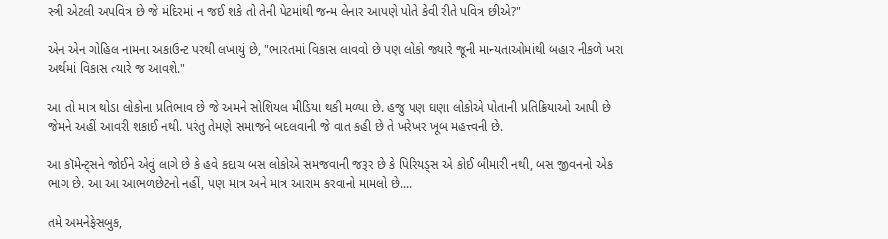સ્ત્રી એટલી અપવિત્ર છે જે મંદિરમાં ન જઈ શકે તો તેની પેટમાંથી જન્મ લેનાર આપણે પોતે કેવી રીતે પવિત્ર છીએ?"

એન એન ગોહિલ નામના અકાઉન્ટ પરથી લખાયું છે, "ભારતમાં વિકાસ લાવવો છે પણ લોકો જ્યારે જૂની માન્યતાઓમાંથી બહાર નીકળે ખરા અર્થમાં વિકાસ ત્યારે જ આવશે."

આ તો માત્ર થોડા લોકોના પ્રતિભાવ છે જે અમને સોશિયલ મીડિયા થકી મળ્યા છે. હજુ પણ ઘણા લોકોએ પોતાની પ્રતિક્રિયાઓ આપી છે જેમને અહીં આવરી શકાઈ નથી. પરંતુ તેમણે સમાજને બદલવાની જે વાત કહી છે તે ખરેખર ખૂબ મહત્ત્વની છે.

આ કૉમેન્ટ્સને જોઈને એવું લાગે છે કે હવે કદાચ બસ લોકોએ સમજવાની જરૂર છે કે પિરિયડ્સ એ કોઈ બીમારી નથી, બસ જીવનનો એક ભાગ છે. આ આ આભળછેટનો નહીં, પણ માત્ર અને માત્ર આરામ કરવાનો મામલો છે....

તમે અમનેફેસબુક,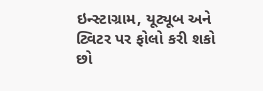ઇન્સ્ટાગ્રામ, યૂટ્યૂબ અને ટ્વિટર પર ફોલો કરી શકો છો